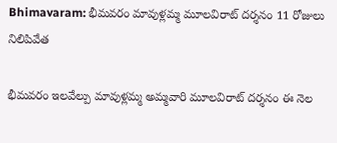Bhimavaram: భీమవరం మావుళ్లమ్మ మూలవిరాట్ దర్శనం 11 రోజులు నిలిపివేత

భీమవరం ఇలవేల్పు మావుళ్లమ్మ అమ్మవారి మూలవిరాట్ దర్శనం ఈ నెల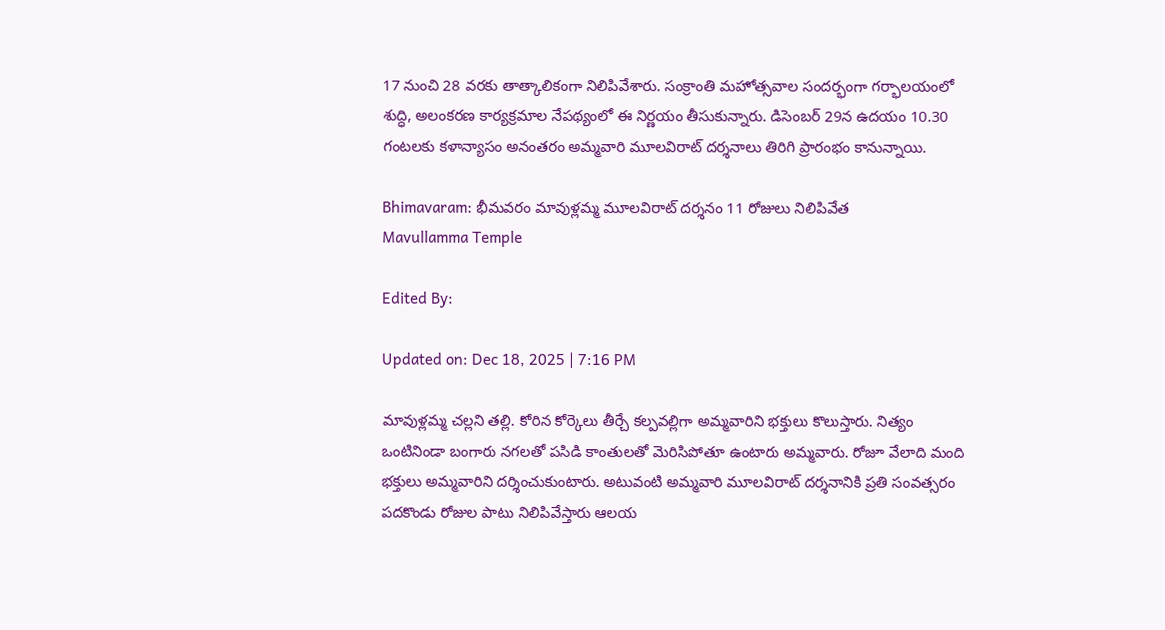17 నుంచి 28 వరకు తాత్కాలికంగా నిలిపివేశారు. సంక్రాంతి మహోత్సవాల సందర్భంగా గర్భాలయంలో శుద్ధి, అలంకరణ కార్యక్రమాల నేపథ్యంలో ఈ నిర్ణయం తీసుకున్నారు. డిసెంబర్ 29న ఉదయం 10.30 గంటలకు కళాన్యాసం అనంతరం అమ్మవారి మూలవిరాట్ దర్శనాలు తిరిగి ప్రారంభం కానున్నాయి.

Bhimavaram: భీమవరం మావుళ్లమ్మ మూలవిరాట్ దర్శనం 11 రోజులు నిలిపివేత
Mavullamma Temple

Edited By:

Updated on: Dec 18, 2025 | 7:16 PM

మావుళ్లమ్మ చల్లని తల్లి. కోరిన కోర్కెలు తీర్చే కల్పవల్లిగా అమ్మవారిని భక్తులు కొలుస్తారు. నిత్యం ఒంటినిండా బంగారు నగలతో పసిడి కాంతులతో మెరిసిపోతూ ఉంటారు అమ్మవారు. రోజూ వేలాది మంది భక్తులు అమ్మవారిని దర్శించుకుంటారు. అటువంటి అమ్మవారి మూలవిరాట్ దర్శనానికి ప్రతి సంవత్సరం పదకొండు రోజుల పాటు నిలిపివేస్తారు ఆలయ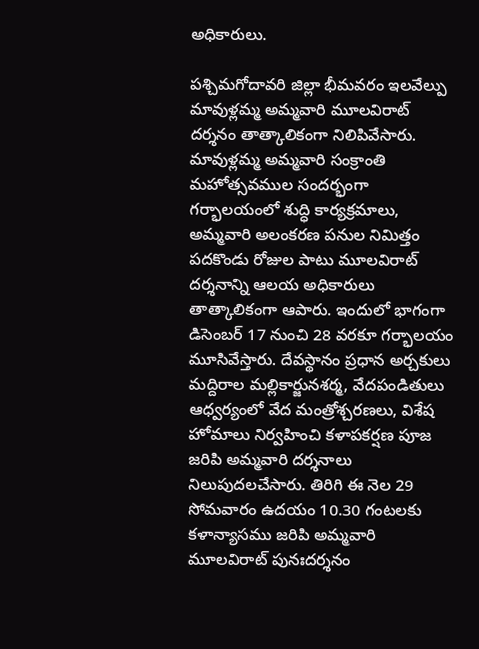అధికారులు.

పశ్చిమగోదావరి జిల్లా భీమవరం ఇలవేల్పు మావుళ్లమ్మ అమ్మవారి మూలవిరాట్ దర్శనం తాత్కాలికంగా నిలిపివేసారు. మావుళ్లమ్మ అమ్మవారి సంక్రాంతి మహోత్సవముల సందర్భంగా గర్భాలయంలో శుద్ధి కార్యక్రమాలు, అమ్మవారి అలంకరణ పనుల నిమిత్తం పదకొండు రోజుల పాటు మూలవిరాట్ దర్శనాన్ని ఆలయ అధికారులు తాత్కాలికంగా ఆపారు. ఇందులో భాగంగా డిసెంబర్ 17 నుంచి 28 వరకూ గర్భాలయం మూసివేస్తారు. దేవస్థానం ప్రధాన అర్చకులు మద్దిరాల మల్లికార్జునశర్మ, వేదపండితులు ఆధ్వర్యంలో వేద మంత్రోశ్చరణలు, విశేష హోమాలు నిర్వహించి కళాపకర్షణ పూజ జరిపి అమ్మవారి దర్శనాలు నిలుపుదలచేసారు. తిరిగి ఈ నెల 29 సోమవారం ఉదయం 10.30 గంటలకు కళాన్యాసము జరిపి అమ్మవారి మూలవిరాట్ పునఃదర్శనం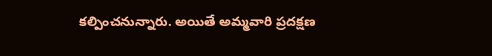కల్పించనున్నారు. అయితే అమ్మవారి ప్రదక్షణ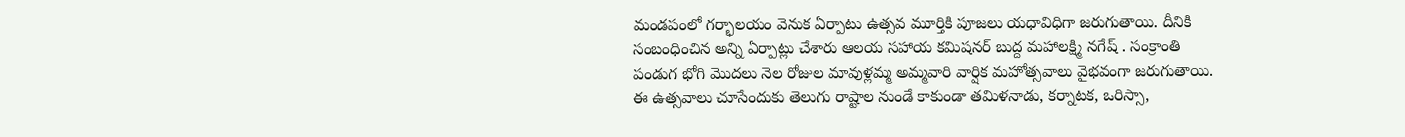మండపంలో గర్భాలయం వెనుక ఏర్పాటు ఉత్సవ మూర్తికి పూజలు యధావిధిగా జరుగుతాయి. దీనికి సంబంధించిన అన్ని ఏర్పాట్లు చేశారు ఆలయ సహాయ కమిషనర్ బుద్ద మహాలక్ష్మి నగేష్ . సంక్రాంతి పండుగ భోగి మొదలు నెల రోజుల మావుళ్లమ్మ అమ్మవారి వార్షిక మహోత్సవాలు వైభవంగా జరుగుతాయి. ఈ ఉత్సవాలు చూసేందుకు తెలుగు రాష్టాల నుండే కాకుండా తమిళనాడు, కర్నాటక, ఒరిస్సా,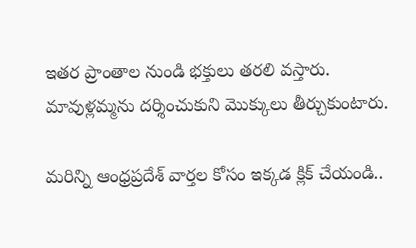ఇతర ప్రాంతాల నుండి భక్తులు తరలి వస్తారు. మావుళ్లమ్మను దర్శించుకుని మొక్కులు తీర్చుకుంటారు.

మరిన్ని ఆంధ్రప్రదేశ్ వార్తల కోసం ఇక్కడ క్లిక్ చేయండి..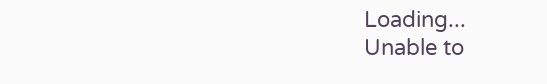Loading...
Unable to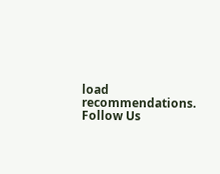load recommendations.
Follow Us